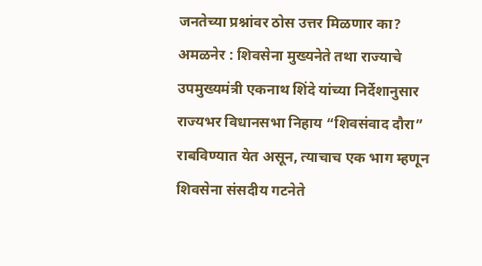जनतेच्या प्रश्नांवर ठोस उत्तर मिळणार का?
अमळनेर : शिवसेना मुख्यनेते तथा राज्याचे उपमुख्यमंत्री एकनाथ शिंदे यांच्या निर्देशानुसार राज्यभर विधानसभा निहाय “शिवसंवाद दौरा” राबविण्यात येत असून, त्याचाच एक भाग म्हणून शिवसेना संसदीय गटनेते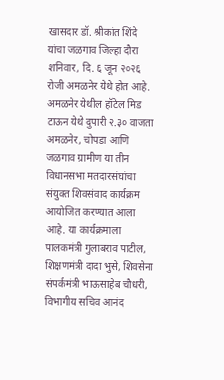खासदार डॉ. श्रीकांत शिंदे यांचा जळगाव जिल्हा दौरा शनिवार, दि. ६ जून २०२६ रोजी अमळनेर येथे होत आहे.
अमळनेर येथील हॉटेल मिड टाऊन येथे दुपारी २.३० वाजता अमळनेर, चोपडा आणि जळगाव ग्रामीण या तीन विधानसभा मतदारसंघांचा संयुक्त शिवसंवाद कार्यक्रम आयोजित करण्यात आला आहे. या कार्यक्रमाला पालकमंत्री गुलाबराव पाटील, शिक्षणमंत्री दादा भुसे, शिवसेना संपर्कमंत्री भाऊसाहेब चौधरी, विभागीय सचिव आनंद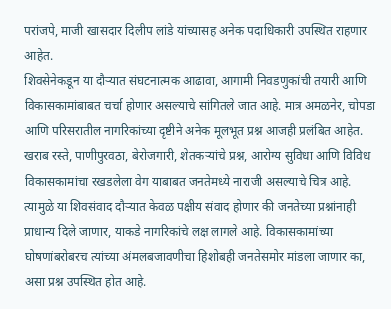परांजपे, माजी खासदार दिलीप लांडे यांच्यासह अनेक पदाधिकारी उपस्थित राहणार आहेत.
शिवसेनेकडून या दौऱ्यात संघटनात्मक आढावा, आगामी निवडणुकांची तयारी आणि विकासकामांबाबत चर्चा होणार असल्याचे सांगितले जात आहे. मात्र अमळनेर, चोपडा आणि परिसरातील नागरिकांच्या दृष्टीने अनेक मूलभूत प्रश्न आजही प्रलंबित आहेत. खराब रस्ते, पाणीपुरवठा, बेरोजगारी, शेतकऱ्यांचे प्रश्न, आरोग्य सुविधा आणि विविध विकासकामांचा रखडलेला वेग याबाबत जनतेमध्ये नाराजी असल्याचे चित्र आहे.
त्यामुळे या शिवसंवाद दौऱ्यात केवळ पक्षीय संवाद होणार की जनतेच्या प्रश्नांनाही प्राधान्य दिले जाणार, याकडे नागरिकांचे लक्ष लागले आहे. विकासकामांच्या घोषणांबरोबरच त्यांच्या अंमलबजावणीचा हिशोबही जनतेसमोर मांडला जाणार का, असा प्रश्न उपस्थित होत आहे.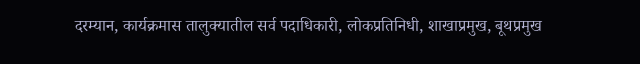दरम्यान, कार्यक्रमास तालुक्यातील सर्व पदाधिकारी, लोकप्रतिनिधी, शाखाप्रमुख, बूथप्रमुख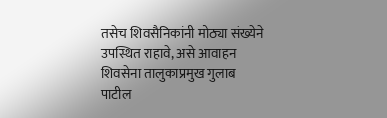तसेच शिवसैनिकांनी मोठ्या संख्येने उपस्थित राहावे, असे आवाहन शिवसेना तालुकाप्रमुख गुलाब पाटील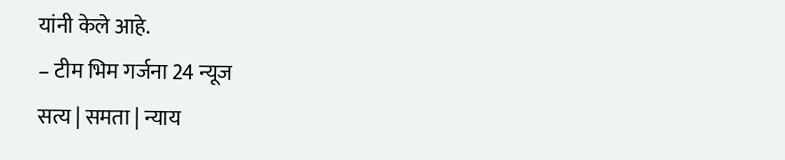यांनी केले आहे.
– टीम भिम गर्जना 24 न्यूज
सत्य | समता | न्याय